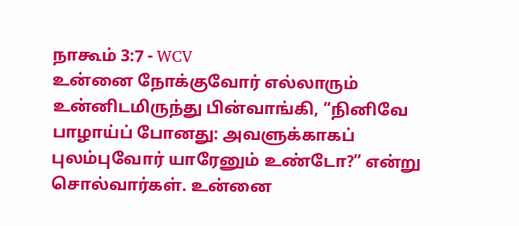நாகூம் 3:7 - WCV
உன்னை நோக்குவோர் எல்லாரும் உன்னிடமிருந்து பின்வாங்கி, “நினிவே பாழாய்ப் போனது: அவளுக்காகப் புலம்புவோர் யாரேனும் உண்டோ?” என்று சொல்வார்கள். உன்னை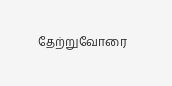தேற்றுவோரை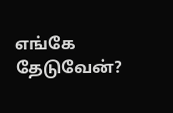எங்கே தேடுவேன்?